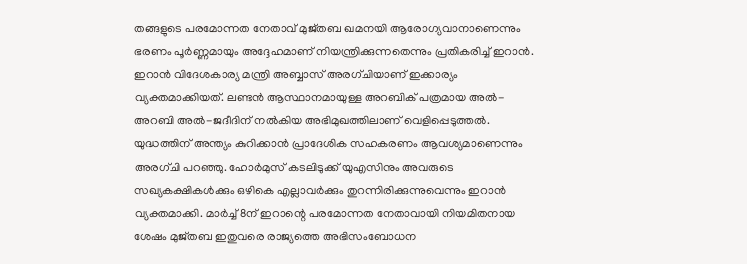തങ്ങളുടെ പരമോന്നത നേതാവ് മുജ്തബ ഖമനയി ആരോഗ്യവാനാണെന്നും ഭരണം പൂർണ്ണമായും അദ്ദേഹമാണ് നിയന്ത്രിക്കുന്നതെന്നും പ്രതികരിച്ച് ഇറാൻ. ഇറാൻ വിദേശകാര്യ മന്ത്രി അബ്ബാസ് അരഗ്ചിയാണ് ഇക്കാര്യം വ്യക്തമാക്കിയത്. ലണ്ടൻ ആസ്ഥാനമായുള്ള അറബിക് പത്രമായ അൽ-അറബി അൽ-ജദീദിന് നൽകിയ അഭിമുഖത്തിലാണ് വെളിപ്പെടുത്തൽ. യുദ്ധത്തിന് അന്ത്യം കുറിക്കാൻ പ്രാദേശിക സഹകരണം ആവശ്യമാണെന്നും അരഗ്ചി പറഞ്ഞു. ഹോർമുസ് കടലിടുക്ക് യുഎസിനും അവരുടെ സഖ്യകക്ഷികൾക്കും ഒഴികെ എല്ലാവർക്കും തുറന്നിരിക്കുന്നുവെന്നും ഇറാൻ വ്യക്തമാക്കി. മാർച്ച് 8ന് ഇറാന്റെ പരമോന്നത നേതാവായി നിയമിതനായ ശേഷം മുജ്തബ ഇതുവരെ രാജ്യത്തെ അഭിസംബോധന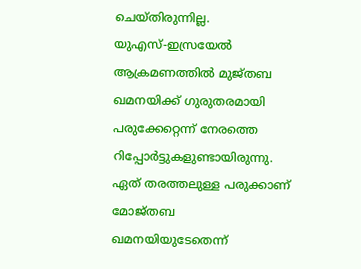ചെയ്തിരുന്നില്ല.
യുഎസ്-ഇസ്രയേൽ ആക്രമണത്തിൽ മുജ്തബ ഖമനയിക്ക് ഗുരുതരമായി പരുക്കേറ്റെന്ന് നേരത്തെ റിപ്പോർട്ടുകളുണ്ടായിരുന്നു. ഏത് തരത്തലുള്ള പരുക്കാണ് മോജ്തബ ഖമനയിയുടേതെന്ന്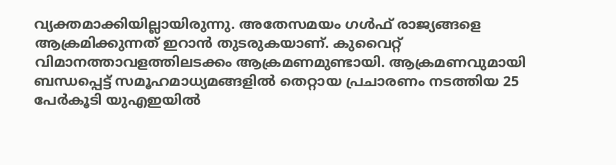വ്യക്തമാക്കിയില്ലായിരുന്നു. അതേസമയം ഗൾഫ് രാജ്യങ്ങളെ ആക്രമിക്കുന്നത് ഇറാൻ തുടരുകയാണ്. കുവൈറ്റ് വിമാനത്താവളത്തിലടക്കം ആക്രമണമുണ്ടായി. ആക്രമണവുമായി ബന്ധപ്പെട്ട് സമൂഹമാധ്യമങ്ങളിൽ തെറ്റായ പ്രചാരണം നടത്തിയ 25 പേർകൂടി യുഎഇയിൽ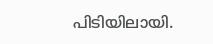പിടിയിലായി.